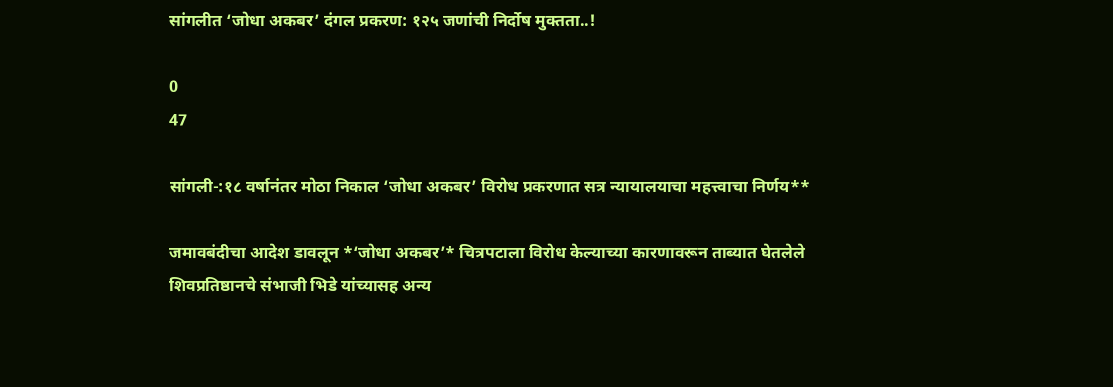सांगलीत ‘जोधा अकबर’ दंगल प्रकरण: १२५ जणांची निर्दोष मुक्तता..!

0
47

सांगली-:१८ वर्षानंतर मोठा निकाल ‘जोधा अकबर’ विरोध प्रकरणात सत्र न्यायालयाचा महत्त्वाचा निर्णय**

जमावबंदीचा आदेश डावलून *‘जोधा अकबर’* चित्रपटाला विरोध केल्याच्या कारणावरून ताब्यात घेतलेले शिवप्रतिष्ठानचे संभाजी भिडे यांच्यासह अन्य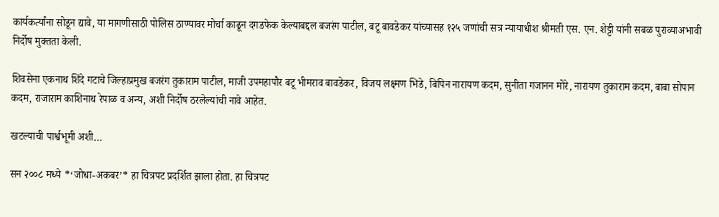कार्यकर्त्यांना सोडून द्यावे, या मागणीसाठी पोलिस ठाण्यावर मोर्चा काढून दगडफेक केल्याबद्दल बजरंग पाटील, बटू बावडेकर यांच्यासह १२५ जणांची सत्र न्यायाधीश श्रीमती एस. एन. शेट्टी यांनी सबळ पुराव्याअभावी निर्दोष मुक्तता केली.

शिवसेना एकनाथ शिंदे गटाचे जिल्हाप्रमुख बजरंग तुकाराम पाटील, माजी उपमहापौर बटू भीमराव बावडेकर, विजय लक्ष्मण भिडे, बिपिन नारायण कदम, सुनीता गजानन मोरे, नारायण तुकाराम कदम, बाबा सोपान कदम, राजाराम काशिनाथ रेपाळ व अन्य, अशी निर्दोष ठरलेल्यांची नावे आहेत.

खटल्याची पार्श्वभूमी अशी…

सन २००८ मध्ये *‘जोधा-अकबर’* हा चित्रपट प्रदर्शित झाला होता. हा चित्रपट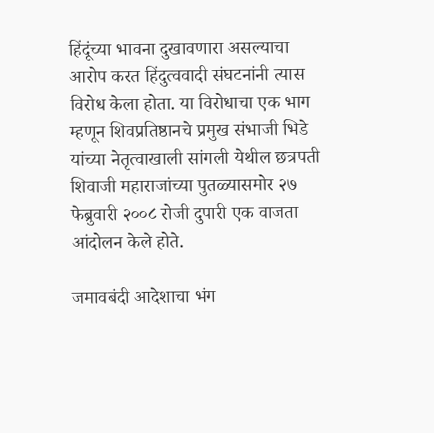हिंदूंच्या भावना दुखावणारा असल्याचा आरोप करत हिंदुत्ववादी संघटनांनी त्यास विरोध केला होता. या विरोधाचा एक भाग म्हणून शिवप्रतिष्ठानचे प्रमुख संभाजी भिडे यांच्या नेतृत्वाखाली सांगली येथील छत्रपती शिवाजी महाराजांच्या पुतळ्यासमोर २७ फेब्रुवारी २००८ रोजी दुपारी एक वाजता आंदोलन केले होते.

जमावबंदी आदेशाचा भंग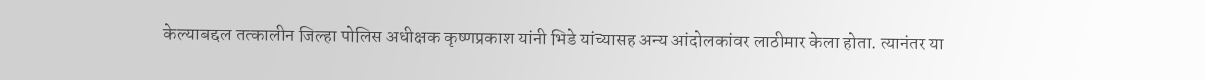केल्याबद्दल तत्कालीन जिल्हा पोलिस अधीक्षक कृष्णप्रकाश यांनी भिडे यांच्यासह अन्य आंदोलकांवर लाठीमार केला होता. त्यानंतर या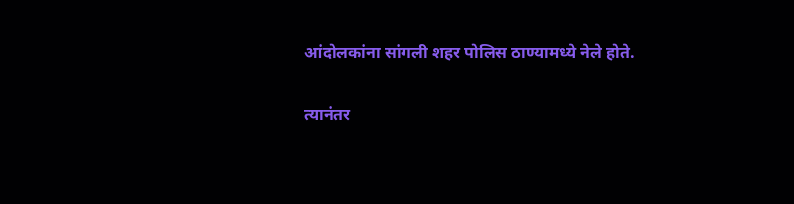आंदोलकांना सांगली शहर पोलिस ठाण्यामध्ये नेले होते.

त्यानंतर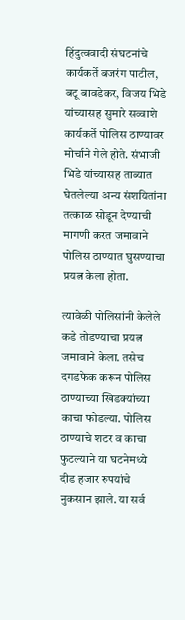हिंदुत्ववादी संघटनांचे कार्यकर्ते बजरंग पाटील, बटू बावडेकर, विजय भिडे यांच्यासह सुमारे सव्वाशे कार्यकर्ते पोलिस ठाण्यावर मोर्चाने गेले होते. संभाजी भिडे यांच्यासह ताब्यात घेतलेल्या अन्य संशयितांना तत्काळ सोडून देण्याची मागणी करत जमावाने पोलिस ठाण्यात घुसण्याचा प्रयत्न केला होता.

त्यावेळी पोलिसांनी केलेले कडे तोडण्याचा प्रयत्न जमावाने केला. तसेच दगडफेक करून पोलिस ठाण्याच्या खिडक्यांच्या काचा फोडल्या. पोलिस ठाण्याचे शटर व काचा फुटल्याने या घटनेमध्ये दीड हजार रुपयांचे नुकसान झाले. या सर्व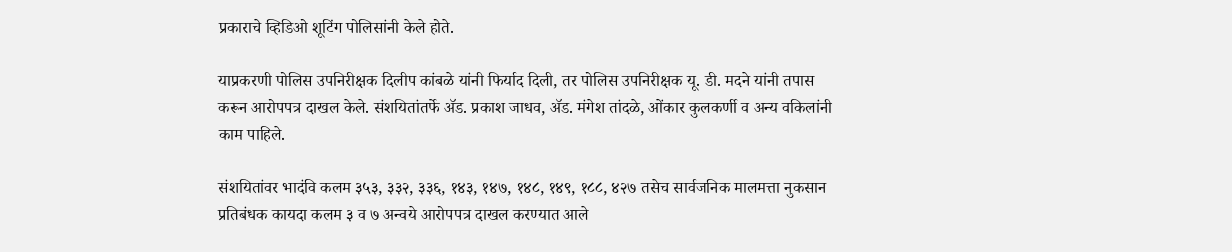प्रकाराचे व्हिडिओ शूटिंग पोलिसांनी केले होते.

याप्रकरणी पोलिस उपनिरीक्षक दिलीप कांबळे यांनी फिर्याद दिली, तर पोलिस उपनिरीक्षक यू. डी. मदने यांनी तपास करून आरोपपत्र दाखल केले. संशयितांतर्फे ॲड. प्रकाश जाधव, ॲड. मंगेश तांदळे, ओंकार कुलकर्णी व अन्य वकिलांनी काम पाहिले.

संशयितांवर भादंवि कलम ३५३, ३३२, ३३६, १४३, १४७, १४८, १४९, १८८, ४२७ तसेच सार्वजनिक मालमत्ता नुकसान प्रतिबंधक कायदा कलम ३ व ७ अन्वये आरोपपत्र दाखल करण्यात आले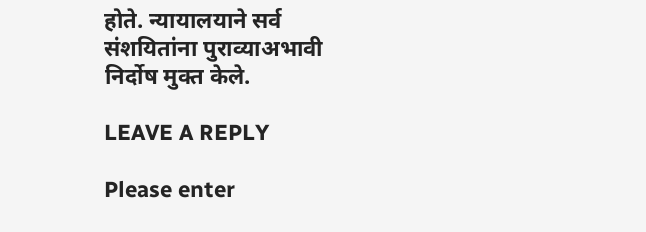होते. न्यायालयाने सर्व संशयितांना पुराव्याअभावी निर्दोष मुक्त केले.

LEAVE A REPLY

Please enter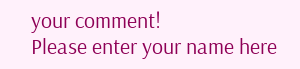your comment!
Please enter your name here